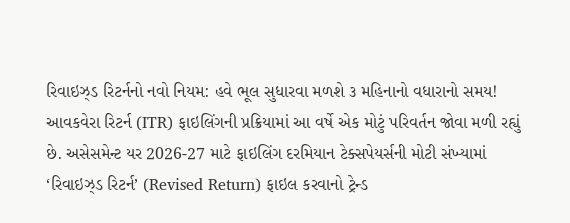રિવાઇઝ્ડ રિટર્નનો નવો નિયમ: હવે ભૂલ સુધારવા મળશે ૩ મહિનાનો વધારાનો સમય!
આવકવેરા રિટર્ન (ITR) ફાઇલિંગની પ્રક્રિયામાં આ વર્ષે એક મોટું પરિવર્તન જોવા મળી રહ્યું છે. અસેસમેન્ટ યર 2026-27 માટે ફાઇલિંગ દરમિયાન ટેક્સપેયર્સની મોટી સંખ્યામાં ‘રિવાઇઝ્ડ રિટર્ન’ (Revised Return) ફાઇલ કરવાનો ટ્રેન્ડ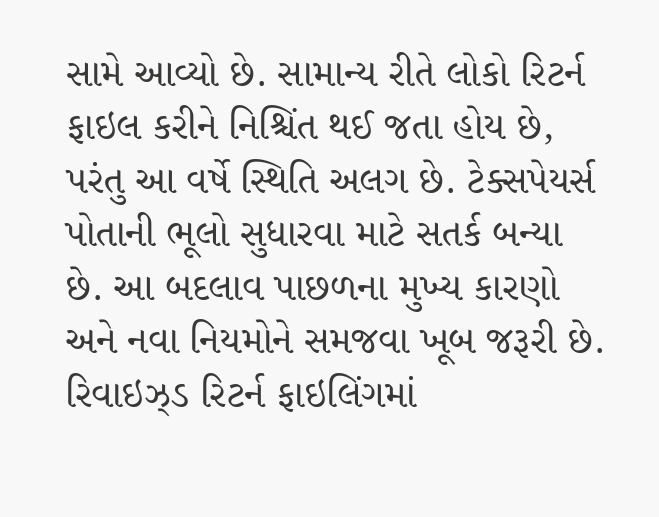સામે આવ્યો છે. સામાન્ય રીતે લોકો રિટર્ન ફાઇલ કરીને નિશ્ચિંત થઈ જતા હોય છે, પરંતુ આ વર્ષે સ્થિતિ અલગ છે. ટેક્સપેયર્સ પોતાની ભૂલો સુધારવા માટે સતર્ક બન્યા છે. આ બદલાવ પાછળના મુખ્ય કારણો અને નવા નિયમોને સમજવા ખૂબ જરૂરી છે.
રિવાઇઝ્ડ રિટર્ન ફાઇલિંગમાં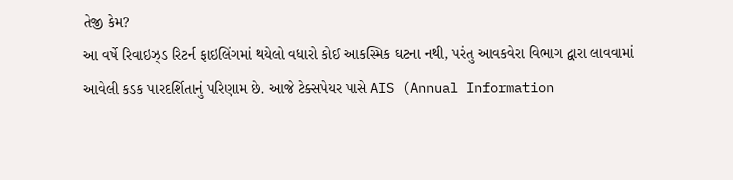તેજી કેમ?
આ વર્ષે રિવાઇઝ્ડ રિટર્ન ફાઇલિંગમાં થયેલો વધારો કોઈ આકસ્મિક ઘટના નથી, પરંતુ આવકવેરા વિભાગ દ્વારા લાવવામાં આવેલી કડક પારદર્શિતાનું પરિણામ છે. આજે ટેક્સપેયર પાસે AIS (Annual Information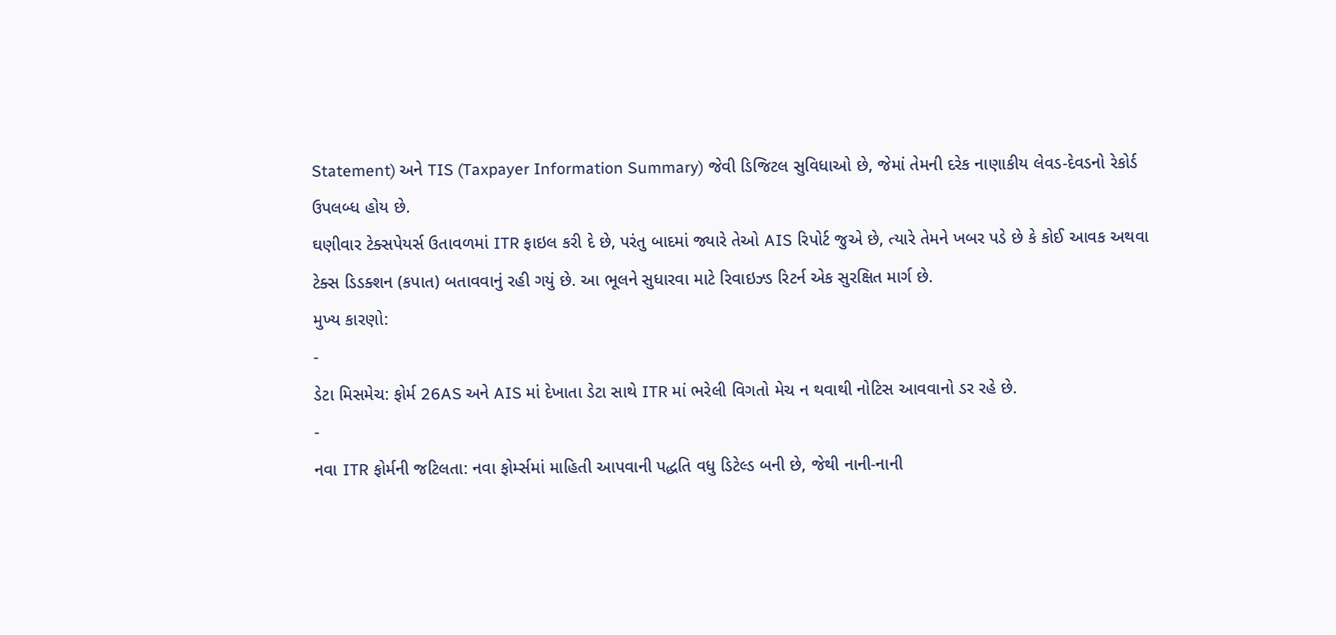Statement) અને TIS (Taxpayer Information Summary) જેવી ડિજિટલ સુવિધાઓ છે, જેમાં તેમની દરેક નાણાકીય લેવડ-દેવડનો રેકોર્ડ ઉપલબ્ધ હોય છે.
ઘણીવાર ટેક્સપેયર્સ ઉતાવળમાં ITR ફાઇલ કરી દે છે, પરંતુ બાદમાં જ્યારે તેઓ AIS રિપોર્ટ જુએ છે, ત્યારે તેમને ખબર પડે છે કે કોઈ આવક અથવા ટેક્સ ડિડક્શન (કપાત) બતાવવાનું રહી ગયું છે. આ ભૂલને સુધારવા માટે રિવાઇઝ્ડ રિટર્ન એક સુરક્ષિત માર્ગ છે.
મુખ્ય કારણો:
-
ડેટા મિસમેચ: ફોર્મ 26AS અને AIS માં દેખાતા ડેટા સાથે ITR માં ભરેલી વિગતો મેચ ન થવાથી નોટિસ આવવાનો ડર રહે છે.
-
નવા ITR ફોર્મની જટિલતા: નવા ફોર્મ્સમાં માહિતી આપવાની પદ્ધતિ વધુ ડિટેલ્ડ બની છે, જેથી નાની-નાની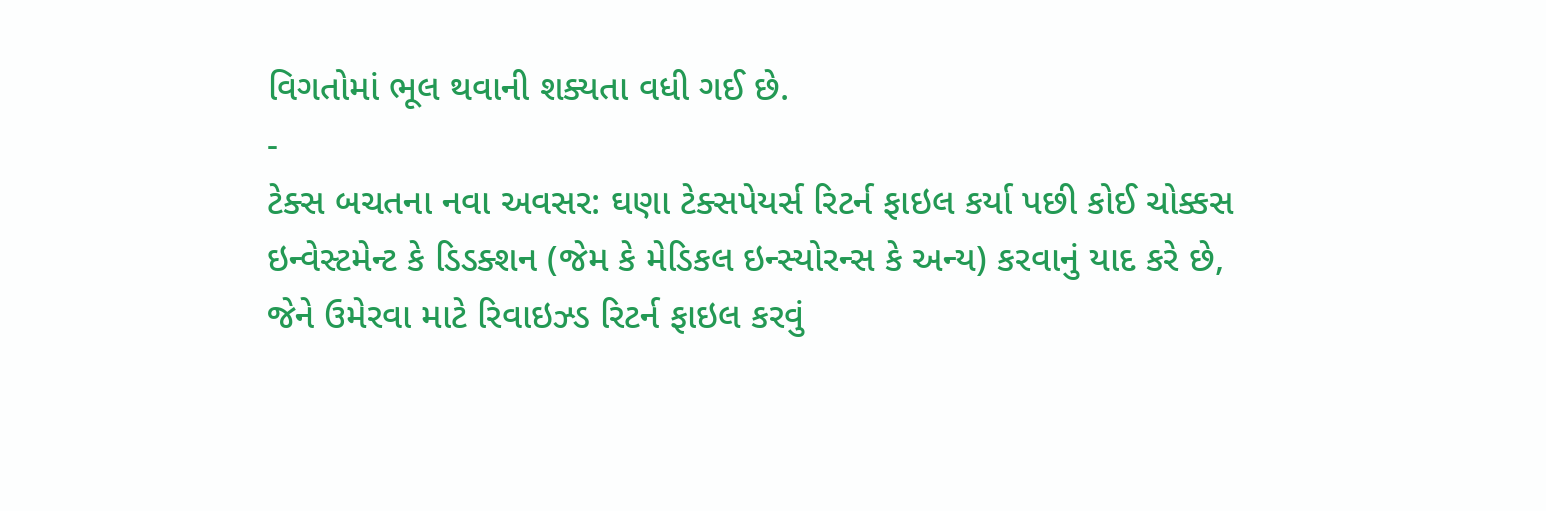વિગતોમાં ભૂલ થવાની શક્યતા વધી ગઈ છે.
-
ટેક્સ બચતના નવા અવસર: ઘણા ટેક્સપેયર્સ રિટર્ન ફાઇલ કર્યા પછી કોઈ ચોક્કસ ઇન્વેસ્ટમેન્ટ કે ડિડક્શન (જેમ કે મેડિકલ ઇન્સ્યોરન્સ કે અન્ય) કરવાનું યાદ કરે છે, જેને ઉમેરવા માટે રિવાઇઝ્ડ રિટર્ન ફાઇલ કરવું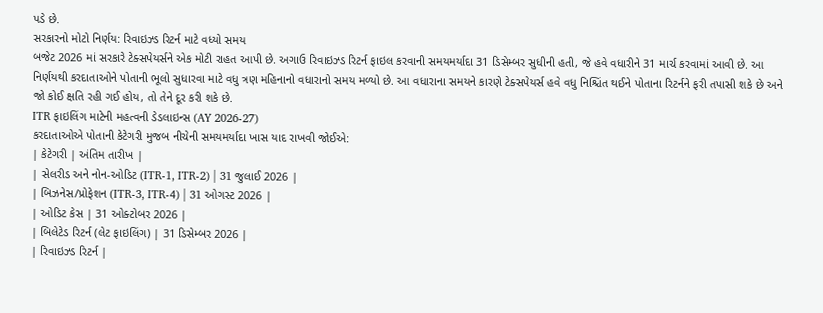પડે છે.
સરકારનો મોટો નિર્ણય: રિવાઇઝ્ડ રિટર્ન માટે વધ્યો સમય
બજેટ 2026 માં સરકારે ટેક્સપેયર્સને એક મોટી રાહત આપી છે. અગાઉ રિવાઇઝ્ડ રિટર્ન ફાઇલ કરવાની સમયમર્યાદા 31 ડિસેમ્બર સુધીની હતી, જે હવે વધારીને 31 માર્ચ કરવામાં આવી છે. આ નિર્ણયથી કરદાતાઓને પોતાની ભૂલો સુધારવા માટે વધુ ત્રણ મહિનાનો વધારાનો સમય મળ્યો છે. આ વધારાના સમયને કારણે ટેક્સપેયર્સ હવે વધુ નિશ્ચિંત થઈને પોતાના રિટર્નને ફરી તપાસી શકે છે અને જો કોઈ ક્ષતિ રહી ગઈ હોય, તો તેને દૂર કરી શકે છે.
ITR ફાઇલિંગ માટેની મહત્વની ડેડલાઇન્સ (AY 2026-27)
કરદાતાઓએ પોતાની કેટેગરી મુજબ નીચેની સમયમર્યાદા ખાસ યાદ રાખવી જોઈએ:
| કેટેગરી | અંતિમ તારીખ |
| સેલરીડ અને નોન-ઓડિટ (ITR-1, ITR-2) | 31 જુલાઈ 2026 |
| બિઝનેસ/પ્રોફેશન (ITR-3, ITR-4) | 31 ઓગસ્ટ 2026 |
| ઓડિટ કેસ | 31 ઓક્ટોબર 2026 |
| બિલેટેડ રિટર્ન (લેટ ફાઇલિંગ) | 31 ડિસેમ્બર 2026 |
| રિવાઇઝ્ડ રિટર્ન |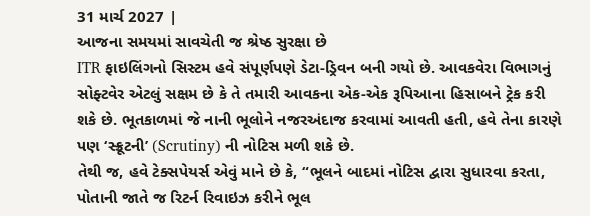31 માર્ચ 2027 |
આજના સમયમાં સાવચેતી જ શ્રેષ્ઠ સુરક્ષા છે
ITR ફાઇલિંગનો સિસ્ટમ હવે સંપૂર્ણપણે ડેટા-ડ્રિવન બની ગયો છે. આવકવેરા વિભાગનું સોફ્ટવેર એટલું સક્ષમ છે કે તે તમારી આવકના એક-એક રૂપિઆના હિસાબને ટ્રેક કરી શકે છે. ભૂતકાળમાં જે નાની ભૂલોને નજરઅંદાજ કરવામાં આવતી હતી, હવે તેના કારણે પણ ‘સ્ક્રૂટની’ (Scrutiny) ની નોટિસ મળી શકે છે.
તેથી જ, હવે ટેક્સપેયર્સ એવું માને છે કે, “ભૂલને બાદમાં નોટિસ દ્વારા સુધારવા કરતા, પોતાની જાતે જ રિટર્ન રિવાઇઝ કરીને ભૂલ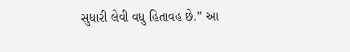સુધારી લેવી વધુ હિતાવહ છે.” આ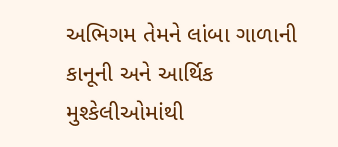અભિગમ તેમને લાંબા ગાળાની કાનૂની અને આર્થિક મુશ્કેલીઓમાંથી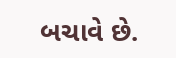બચાવે છે.